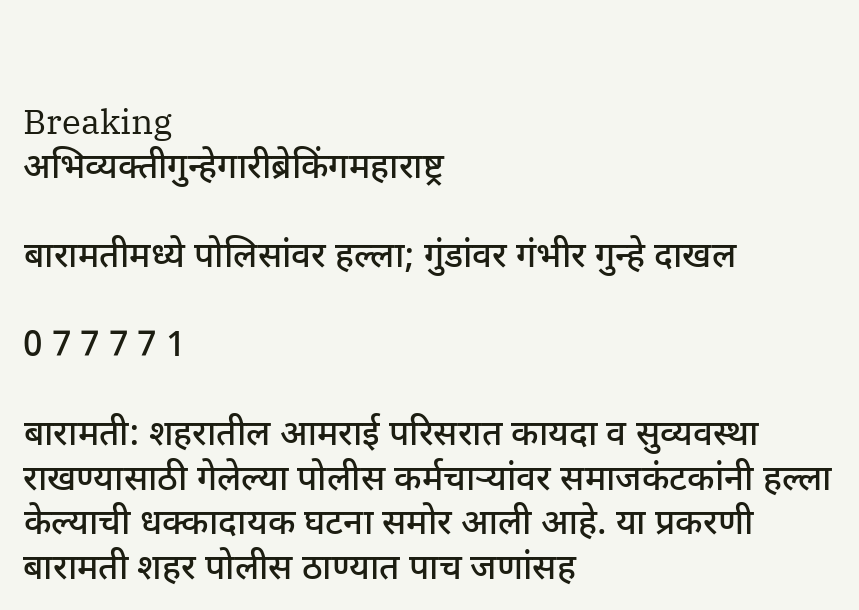Breaking
अभिव्यक्तीगुन्हेगारीब्रेकिंगमहाराष्ट्र

बारामतीमध्ये पोलिसांवर हल्ला; गुंडांवर गंभीर गुन्हे दाखल

0 7 7 7 7 1

बारामती: शहरातील आमराई परिसरात कायदा व सुव्यवस्था राखण्यासाठी गेलेल्या पोलीस कर्मचाऱ्यांवर समाजकंटकांनी हल्ला केल्याची धक्कादायक घटना समोर आली आहे. या प्रकरणी बारामती शहर पोलीस ठाण्यात पाच जणांसह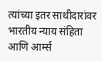त्यांच्या इतर साथीदारांवर भारतीय न्याय संहिता आणि आर्म्स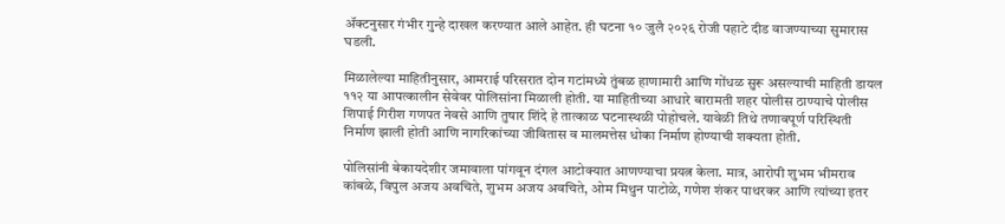ॲक्टनुसार गंभीर गुन्हे दाखल करण्यात आले आहेत. ही घटना १० जुलै २०२६ रोजी पहाटे दीड वाजण्याच्या सुमारास घडली.

मिळालेल्या माहितीनुसार, आमराई परिसरात दोन गटांमध्ये तुंबळ हाणामारी आणि गोंधळ सुरू असल्याची माहिती डायल ११२ या आपत्कालीन सेवेवर पोलिसांना मिळाली होती. या माहितीच्या आधारे बारामती शहर पोलीस ठाण्याचे पोलीस शिपाई गिरीश गणपत नेवसे आणि तुषार शिंदे हे तात्काळ घटनास्थळी पोहोचले. यावेळी तिथे तणावपूर्ण परिस्थिती निर्माण झाली होती आणि नागरिकांच्या जीवितास व मालमत्तेस धोका निर्माण होण्याची शक्यता होती.

पोलिसांनी बेकायदेशीर जमावाला पांगवून दंगल आटोक्यात आणण्याचा प्रयत्न केला. मात्र, आरोपी शुभम भीमराव कांबळे, विपुल अजय अवचिते, शुभम अजय अवचिते, ओम मिथुन पाटोळे, गणेश शंकर पाथरकर आणि त्यांच्या इतर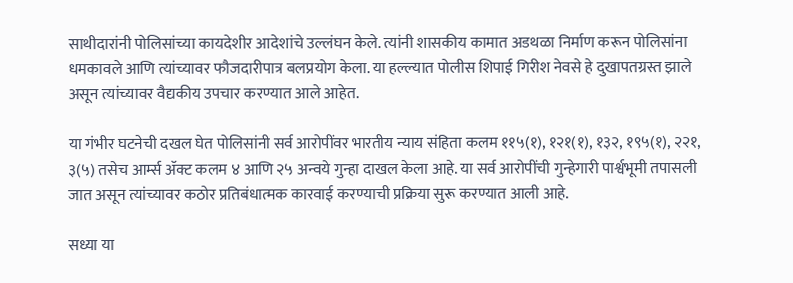साथीदारांनी पोलिसांच्या कायदेशीर आदेशांचे उल्लंघन केले. त्यांनी शासकीय कामात अडथळा निर्माण करून पोलिसांना धमकावले आणि त्यांच्यावर फौजदारीपात्र बलप्रयोग केला. या हल्ल्यात पोलीस शिपाई गिरीश नेवसे हे दुखापतग्रस्त झाले असून त्यांच्यावर वैद्यकीय उपचार करण्यात आले आहेत.

या गंभीर घटनेची दखल घेत पोलिसांनी सर्व आरोपींवर भारतीय न्याय संहिता कलम ११५(१), १२१(१), १३२, १९५(१), २२१, ३(५) तसेच आर्म्स ॲक्ट कलम ४ आणि २५ अन्वये गुन्हा दाखल केला आहे. या सर्व आरोपींची गुन्हेगारी पार्श्वभूमी तपासली जात असून त्यांच्यावर कठोर प्रतिबंधात्मक कारवाई करण्याची प्रक्रिया सुरू करण्यात आली आहे.

सध्या या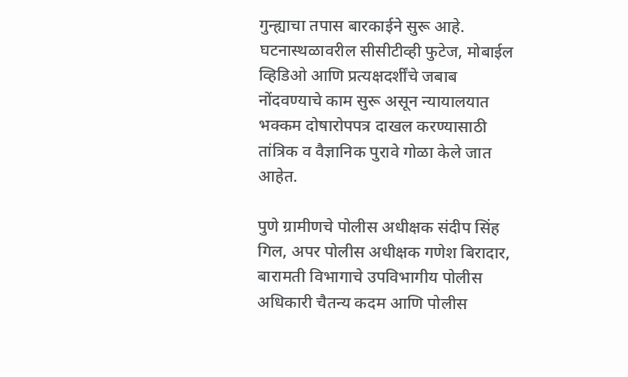गुन्ह्याचा तपास बारकाईने सुरू आहे. घटनास्थळावरील सीसीटीव्ही फुटेज, मोबाईल व्हिडिओ आणि प्रत्यक्षदर्शींचे जबाब नोंदवण्याचे काम सुरू असून न्यायालयात भक्कम दोषारोपपत्र दाखल करण्यासाठी तांत्रिक व वैज्ञानिक पुरावे गोळा केले जात आहेत.

पुणे ग्रामीणचे पोलीस अधीक्षक संदीप सिंह गिल, अपर पोलीस अधीक्षक गणेश बिरादार, बारामती विभागाचे उपविभागीय पोलीस अधिकारी चैतन्य कदम आणि पोलीस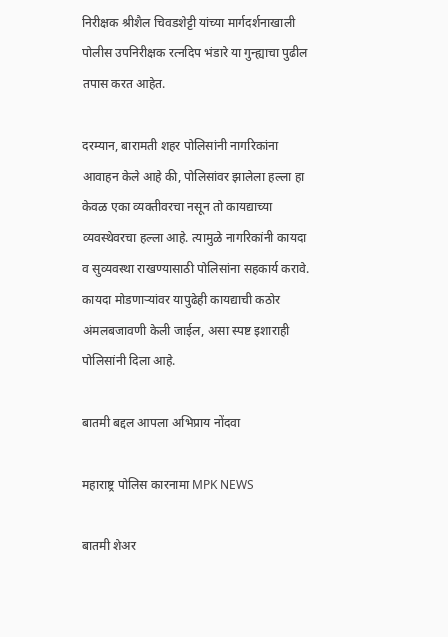निरीक्षक श्रीशैल चिवडशेट्टी यांच्या मार्गदर्शनाखाली पोलीस उपनिरीक्षक रत्नदिप भंडारे या गुन्ह्याचा पुढील तपास करत आहेत.

दरम्यान, बारामती शहर पोलिसांनी नागरिकांना आवाहन केले आहे की, पोलिसांवर झालेला हल्ला हा केवळ एका व्यक्तीवरचा नसून तो कायद्याच्या व्यवस्थेवरचा हल्ला आहे. त्यामुळे नागरिकांनी कायदा व सुव्यवस्था राखण्यासाठी पोलिसांना सहकार्य करावे. कायदा मोडणाऱ्यांवर यापुढेही कायद्याची कठोर अंमलबजावणी केली जाईल, असा स्पष्ट इशाराही पोलिसांनी दिला आहे.

बातमी बद्दल आपला अभिप्राय नोंदवा

महाराष्ट्र पोलिस कारनामा MPK NEWS

बातमी शेअर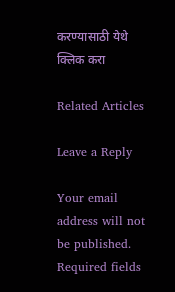करण्यासाठी येथे क्लिक करा

Related Articles

Leave a Reply

Your email address will not be published. Required fields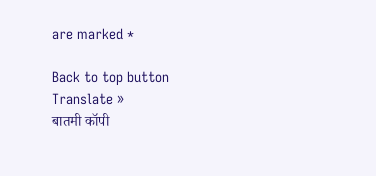are marked *

Back to top button
Translate »
बातमी कॉपी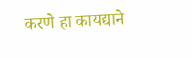करणे हा कायद्याने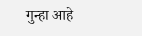गुन्हा आहे